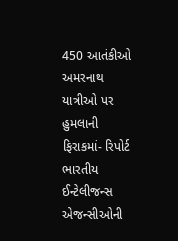450 આતંકીઓ અમરનાથ યાત્રીઓ પર હુમલાની ફિરાકમાં- રિપોર્ટ
ભારતીય ઈન્ટેલીજન્સ એજન્સીઓની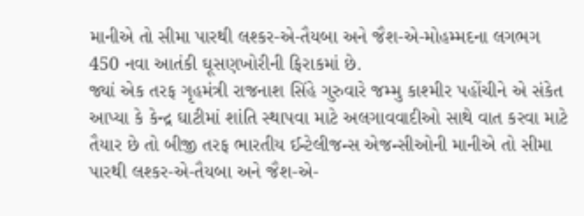માનીએ તો સીમા પારથી લશ્કર-એ-તૈયબા અને જૈશ-એ-મોહમ્મદના લગભગ 450 નવા આતંકી ઘૂસણખોરીની ફિરાકમાં છે.
જ્યાં એક તરફ ગૃહમંત્રી રાજનાશ સિંહે ગુરુવારે જમ્મુ કાશ્મીર પહોંચીને એ સંકેત આપ્યા કે કેન્દ્ર ઘાટીમાં શાંતિ સ્થાપવા માટે અલગાવવાદીઓ સાથે વાત કરવા માટે તૈયાર છે તો બીજી તરફ ભારતીય ઈન્ટેલીજન્સ એજન્સીઓની માનીએ તો સીમા પારથી લશ્કર-એ-તૈયબા અને જૈશ-એ-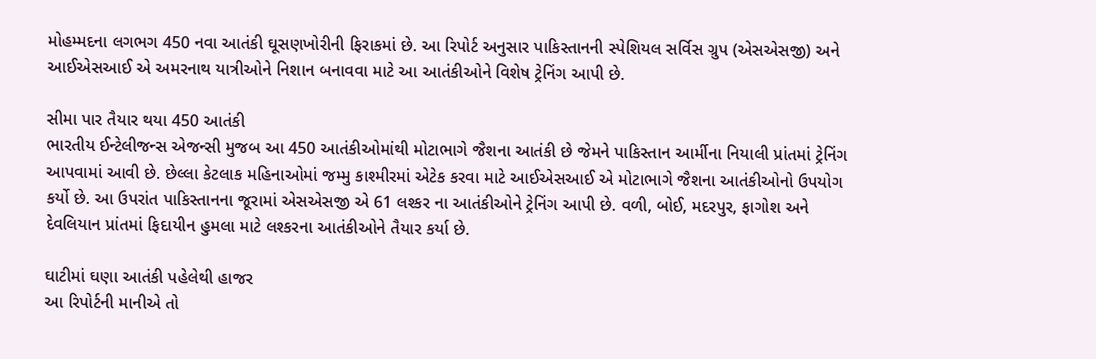મોહમ્મદના લગભગ 450 નવા આતંકી ઘૂસણખોરીની ફિરાકમાં છે. આ રિપોર્ટ અનુસાર પાકિસ્તાનની સ્પેશિયલ સર્વિસ ગ્રુપ (એસએસજી) અને આઈએસઆઈ એ અમરનાથ યાત્રીઓને નિશાન બનાવવા માટે આ આતંકીઓને વિશેષ ટ્રેનિંગ આપી છે.

સીમા પાર તૈયાર થયા 450 આતંકી
ભારતીય ઈન્ટેલીજન્સ એજન્સી મુજબ આ 450 આતંકીઓમાંથી મોટાભાગે જૈશના આતંકી છે જેમને પાકિસ્તાન આર્મીના નિયાલી પ્રાંતમાં ટ્રેનિંગ આપવામાં આવી છે. છેલ્લા કેટલાક મહિનાઓમાં જમ્મુ કાશ્મીરમાં એટેક કરવા માટે આઈએસઆઈ એ મોટાભાગે જૈશના આતંકીઓનો ઉપયોગ કર્યો છે. આ ઉપરાંત પાકિસ્તાનના જૂરામાં એસએસજી એ 61 લશ્કર ના આતંકીઓને ટ્રેનિંગ આપી છે. વળી, બોઈ, મદરપુર, ફાગોશ અને દેવલિયાન પ્રાંતમાં ફિદાયીન હુમલા માટે લશ્કરના આતંકીઓને તૈયાર કર્યા છે.

ઘાટીમાં ઘણા આતંકી પહેલેથી હાજર
આ રિપોર્ટની માનીએ તો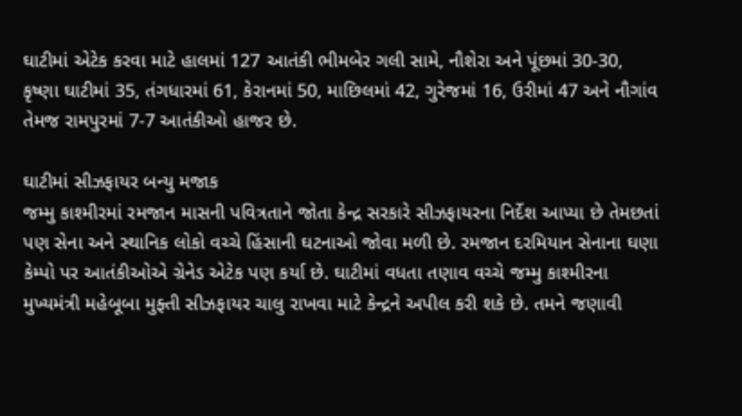ઘાટીમાં એટેક કરવા માટે હાલમાં 127 આતંકી ભીમબેર ગલી સામે, નૌશેરા અને પૂંછમાં 30-30, કૃષ્ણા ઘાટીમાં 35, તંગધારમાં 61, કેરાનમાં 50, માછિલમાં 42, ગુરેજમાં 16, ઉરીમાં 47 અને નૌગાંવ તેમજ રામપુરમાં 7-7 આતંકીઓ હાજર છે.

ઘાટીમાં સીઝફાયર બન્યુ મજાક
જમ્મુ કાશ્મીરમાં રમજાન માસની પવિત્રતાને જોતા કેન્દ્ર સરકારે સીઝફાયરના નિર્દેશ આપ્યા છે તેમછતાં પણ સેના અને સ્થાનિક લોકો વચ્ચે હિંસાની ઘટનાઓ જોવા મળી છે. રમજાન દરમિયાન સેનાના ઘણા કેમ્પો પર આતંકીઓએ ગ્રેનેડ એટેક પણ કર્યા છે. ઘાટીમાં વધતા તણાવ વચ્ચે જમ્મુ કાશ્મીરના મુખ્યમંત્રી મહેબૂબા મુફ્તી સીઝફાયર ચાલુ રાખવા માટે કેન્દ્રને અપીલ કરી શકે છે. તમને જણાવી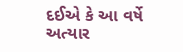દઈએ કે આ વર્ષે અત્યાર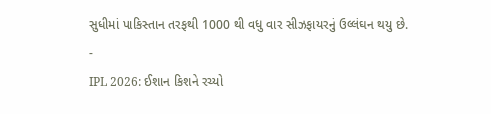સુધીમાં પાકિસ્તાન તરફથી 1000 થી વધુ વાર સીઝફાયરનું ઉલ્લંઘન થયુ છે.
-
IPL 2026: ઈશાન કિશને રચ્યો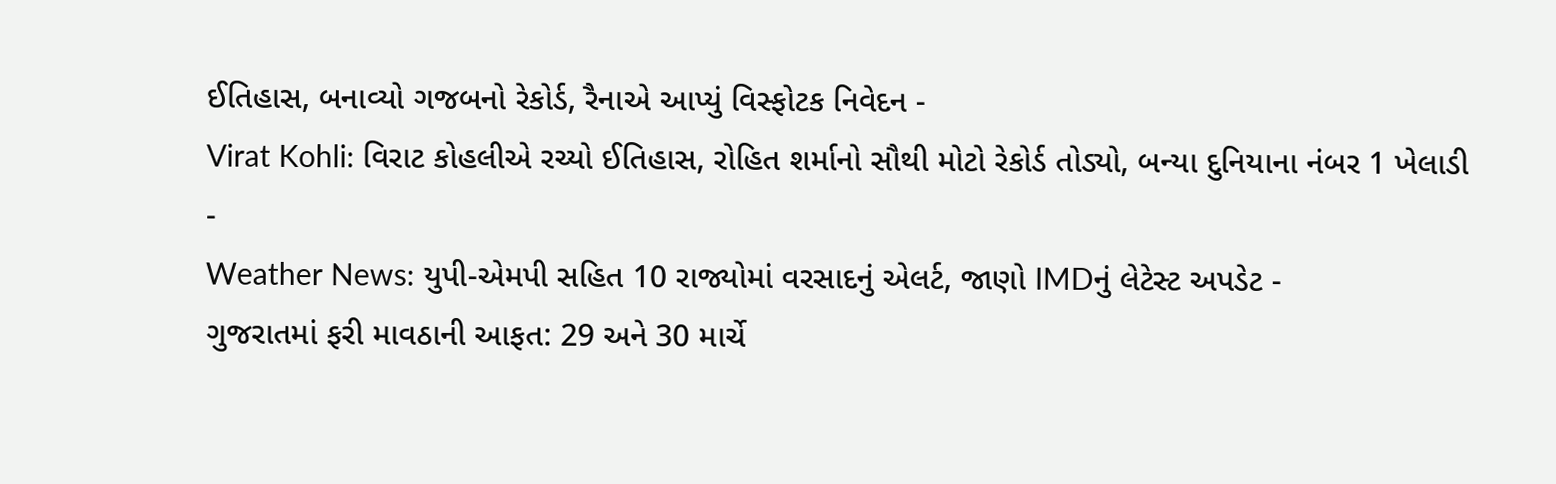ઈતિહાસ, બનાવ્યો ગજબનો રેકોર્ડ, રૈનાએ આપ્યું વિસ્ફોટક નિવેદન -
Virat Kohli: વિરાટ કોહલીએ રચ્યો ઈતિહાસ, રોહિત શર્માનો સૌથી મોટો રેકોર્ડ તોડ્યો, બન્યા દુનિયાના નંબર 1 ખેલાડી -
Weather News: યુપી-એમપી સહિત 10 રાજ્યોમાં વરસાદનું એલર્ટ, જાણો IMDનું લેટેસ્ટ અપડેટ -
ગુજરાતમાં ફરી માવઠાની આફત: 29 અને 30 માર્ચે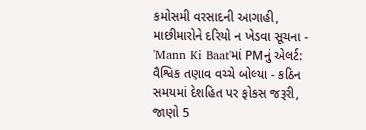કમોસમી વરસાદની આગાહી, માછીમારોને દરિયો ન ખેડવા સૂચના -
'Mann Ki Baat'માં PMનું એલર્ટ: વૈશ્વિક તણાવ વચ્ચે બોલ્યા - કઠિન સમયમાં દેશહિત પર ફોકસ જરૂરી, જાણો 5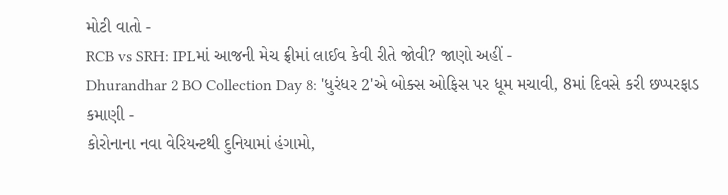મોટી વાતો -
RCB vs SRH: IPLમાં આજની મેચ ફ્રીમાં લાઈવ કેવી રીતે જોવી? જાણો અહીં -
Dhurandhar 2 BO Collection Day 8: 'ધુરંધર 2'એ બોક્સ ઓફિસ પર ધૂમ મચાવી, 8માં દિવસે કરી છપ્પરફાડ કમાણી -
કોરોનાના નવા વેરિયન્ટથી દુનિયામાં હંગામો,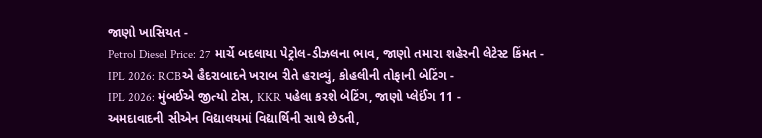જાણો ખાસિયત -
Petrol Diesel Price: 27 માર્ચે બદલાયા પેટ્રોલ-ડીઝલના ભાવ, જાણો તમારા શહેરની લેટેસ્ટ કિંમત -
IPL 2026: RCBએ હૈદરાબાદને ખરાબ રીતે હરાવ્યું, કોહલીની તોફાની બેટિંગ -
IPL 2026: મુંબઈએ જીત્યો ટોસ, KKR પહેલા કરશે બેટિંગ, જાણો પ્લેઈંગ 11 -
અમદાવાદની સીએન વિદ્યાલયમાં વિદ્યાર્થિની સાથે છેડતી,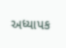અધ્યાપક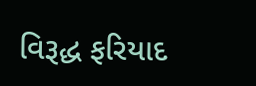વિરૂદ્ધ ફરિયાદ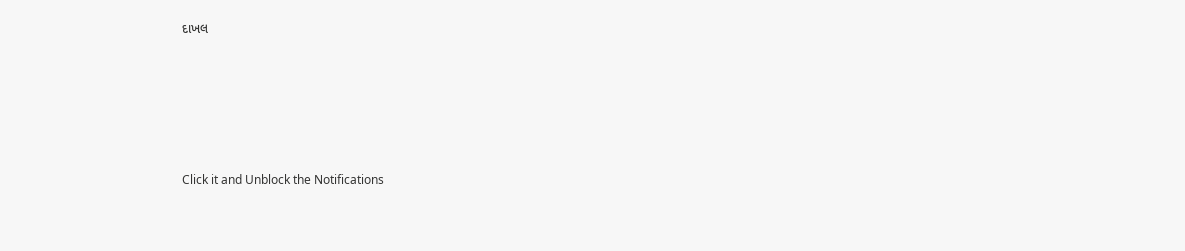દાખલ








Click it and Unblock the Notifications